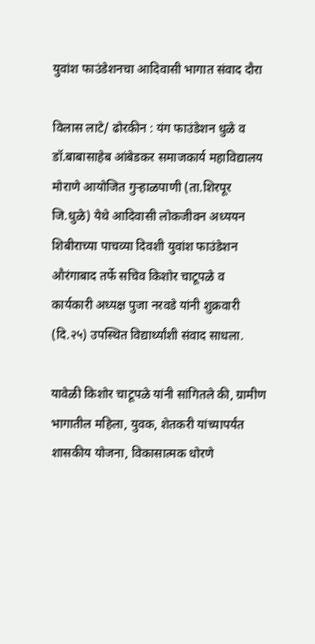युवांश फाउंडेशनचा आदिवासी भागात संवाद दौरा

विलास लाटे/ ढोरकीन : यंग फाउंडेशन धुळे व डॉ.बाबासाहेब आंबेडकर समाजकार्य महाविद्यालय मोराणे आयोजित गुऱ्हाळपाणी (ता.शिरपूर जि.धुळे) येथे आदिवासी लोकजीवन अध्ययन शिबीराच्या पाचव्या दिवशी युवांश फाउंडेशन औरंगाबाद तर्फे सचिव किशोर चाटूपळे व कार्यकारी अध्यक्ष पुजा नरवडे यांनी शुक्रवारी (दि.२५) उपस्थित विद्यार्थ्यांशी संवाद साधला.

यावेळी किशोर चाटूपळे यांनी सांगितले की, ग्रामीण भागातील महिला, युवक, शेतकरी यांच्यापर्यंत शासकीय योजना, विकासात्मक धोरणे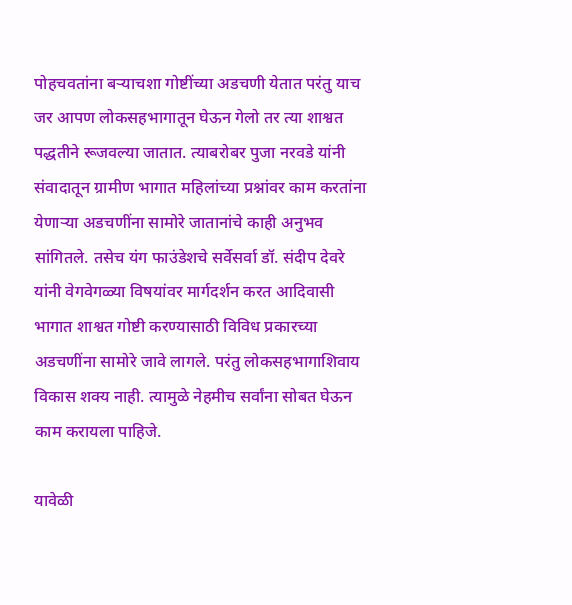पोहचवतांना बऱ्याचशा गोष्टींच्या अडचणी येतात परंतु याच जर आपण लोकसहभागातून घेऊन गेलो तर त्या शाश्वत पद्धतीने रूजवल्या जातात. त्याबरोबर पुजा नरवडे यांनी संवादातून ग्रामीण भागात महिलांच्या प्रश्नांवर काम करतांना येणाऱ्या अडचणींना सामोरे जातानांचे काही अनुभव सांगितले. तसेच यंग फाउंडेशचे सर्वेसर्वा डॉ. संदीप देवरे यांनी वेगवेगळ्या विषयांवर मार्गदर्शन करत आदिवासी भागात शाश्वत गोष्टी करण्यासाठी विविध प्रकारच्या अडचणींना सामोरे जावे लागले. परंतु लोकसहभागाशिवाय विकास शक्य नाही. त्यामुळे नेहमीच सर्वांना सोबत घेऊन काम करायला पाहिजे.

यावेळी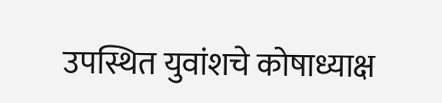उपस्थित युवांशचे कोषाध्याक्ष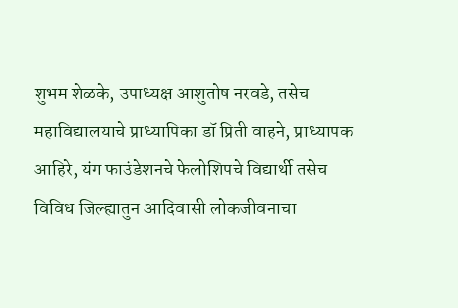शुभम शेळके, उपाध्यक्ष आशुतोष नरवडे, तसेच महाविद्यालयाचे प्राध्यापिका डॉ प्रिती वाहने, प्राध्यापक आहिरे, यंग फाउंडेशनचे फेलोशिपचे विद्यार्थी तसेच विविध जिल्ह्यातुन आदिवासी लोकजीवनाचा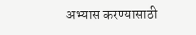अभ्यास करण्यासाठी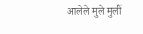आलेले मुले मुलीं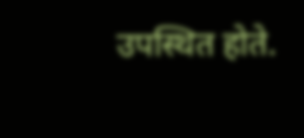उपस्थित होते.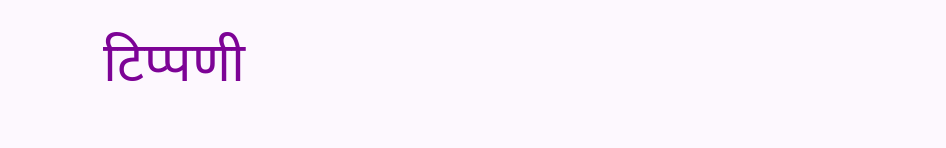टिप्पणी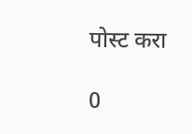पोस्ट करा

0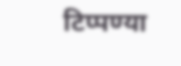टिप्पण्या